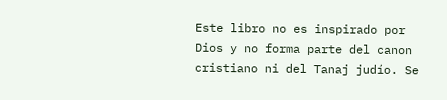Este libro no es inspirado por Dios y no forma parte del canon cristiano ni del Tanaj judío. Se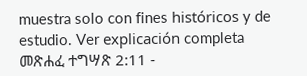muestra solo con fines históricos y de estudio. Ver explicación completa መጽሐፈ ተግሣጽ 2:11 -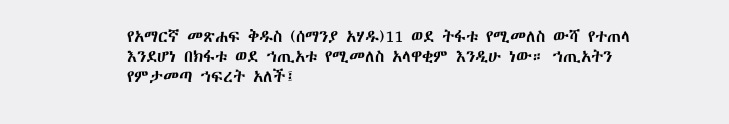የአማርኛ መጽሐፍ ቅዱስ (ሰማንያ አሃዱ)11 ወደ ትፋቱ የሚመለስ ውሻ የተጠላ እንደሆነ በክፋቱ ወደ ኀጢአቱ የሚመለስ አላዋቂም እንዲሁ ነው። ኀጢአትን የምታመጣ ኀፍረት አለች፤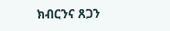ክብርንና ጸጋን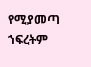የሚያመጣ ኀፍረትም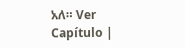አለ። Ver Capítulo |